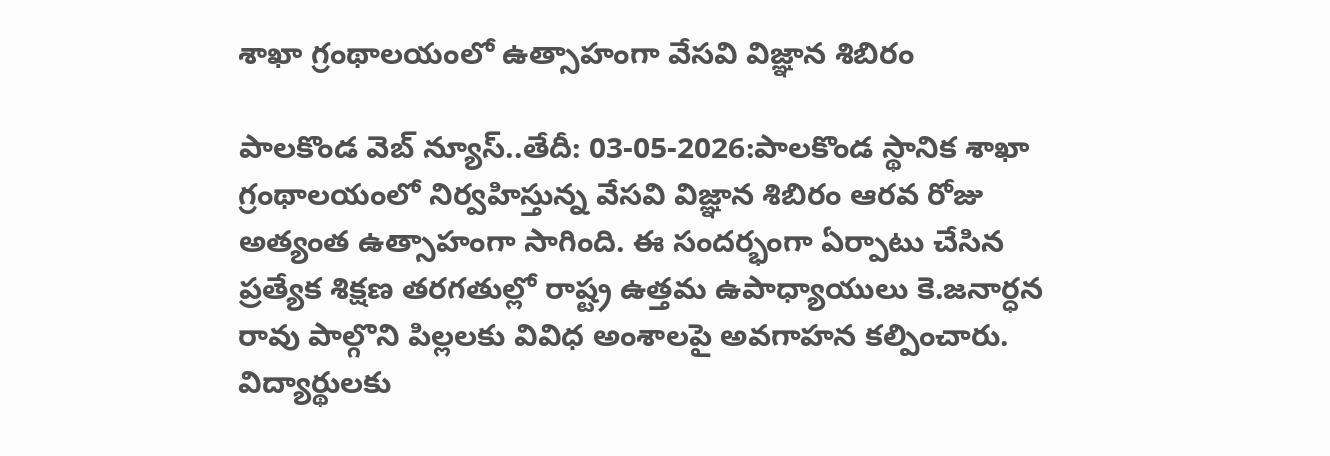శాఖా గ్రంథాలయంలో ఉత్సాహంగా వేసవి విజ్ఞాన శిబిరం

పాలకొండ వెబ్ న్యూస్..తేదీ: 03-05-2026:పాలకొండ స్థానిక శాఖా గ్రంథాలయంలో నిర్వహిస్తున్న వేసవి విజ్ఞాన శిబిరం ఆరవ రోజు అత్యంత ఉత్సాహంగా సాగింది. ఈ సందర్భంగా ఏర్పాటు చేసిన ప్రత్యేక శిక్షణ తరగతుల్లో రాష్ట్ర ఉత్తమ ఉపాధ్యాయులు కె.జనార్ధన రావు పాల్గొని పిల్లలకు వివిధ అంశాలపై అవగాహన కల్పించారు. విద్యార్థులకు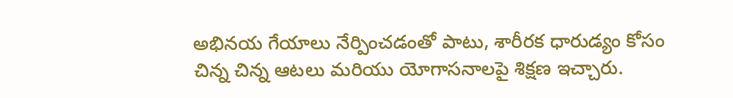అభినయ గేయాలు నేర్పించడంతో పాటు, శారీరక ధారుడ్యం కోసం చిన్న చిన్న ఆటలు మరియు యోగాసనాలపై శిక్షణ ఇచ్చారు.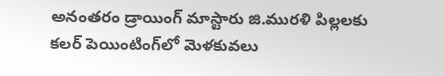అనంతరం డ్రాయింగ్ మాస్టారు జి.మురళి పిల్లలకు కలర్ పెయింటింగ్‌లో మెళకువలు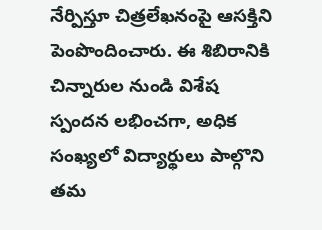నేర్పిస్తూ చిత్రలేఖనంపై ఆసక్తిని పెంపొందించారు. ఈ శిబిరానికి చిన్నారుల నుండి విశేష స్పందన లభించగా, అధిక సంఖ్యలో విద్యార్థులు పాల్గొని తమ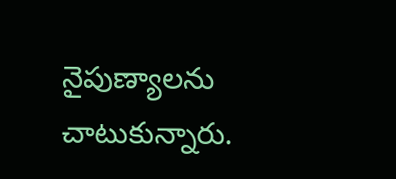నైపుణ్యాలను చాటుకున్నారు.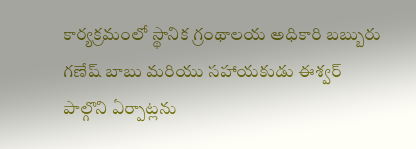కార్యక్రమంలో స్థానిక గ్రంథాలయ అధికారి బబ్బురు గణేష్ బాబు మరియు సహాయకుడు ఈశ్వర్ పాల్గొని ఏర్పాట్లను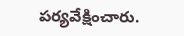పర్యవేక్షించారు.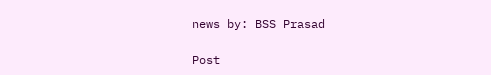news by: BSS Prasad

Post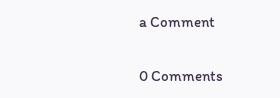a Comment

0 Comments